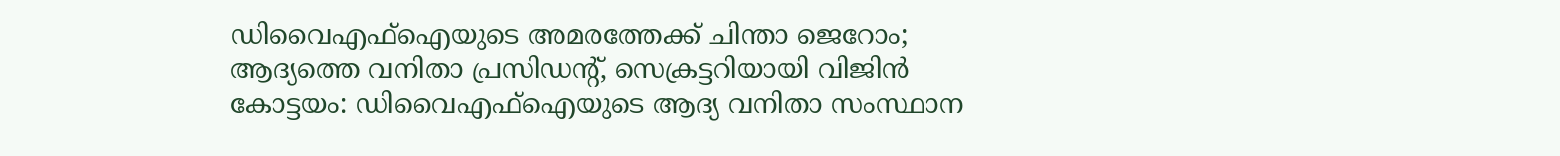ഡിവൈഎഫ്ഐയുടെ അമരത്തേക്ക് ചിന്താ ജെറോം; ആദ്യത്തെ വനിതാ പ്രസിഡന്റ്, സെക്രട്ടറിയായി വിജിൻ
കോട്ടയം: ഡിവൈഎഫ്ഐയുടെ ആദ്യ വനിതാ സംസ്ഥാന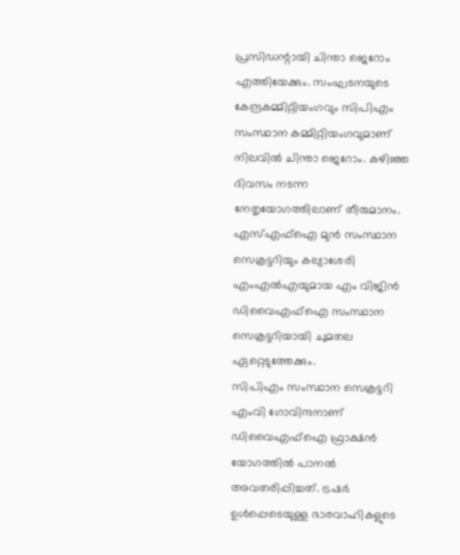പ്രസിഡന്റായി ചിന്താ ജെറോം എത്തിയേക്കും. സംഘടനയുടെ കേന്ദ്രകമ്മിറ്റിയംഗവും സിപിഎം സംസ്ഥാന കമ്മിറ്റിയംഗവുമാണ് നിലവിൽ ചിന്താ ജെറോം. കഴിഞ്ഞ ദിവസം നടന്ന നേതൃയോഗത്തിലാണ് തീരുമാനം. എസ്എഫ്ഐ മുൻ സംസ്ഥാന സെക്രട്ടറിയും കല്യാശേരി എംഎൽഎയുമായ എം വിജിൻ ഡിവൈഎഫ്ഐ സംസ്ഥാന സെക്രട്ടറിയായി ചുമതല ഏറ്റെടുത്തേക്കും.
സിപിഎം സംസ്ഥാന സെക്രട്ടറി എംവി ഗോവിന്ദനാണ് ഡിവൈഎഫ്ഐ ഫ്രാക്ഷൻ യോഗത്തിൽ പാനൽ അവതരിപ്പിച്ചത്. ട്രഷർ ഉൾപ്പെടെയുള്ള ഭാരവാഹികളുടെ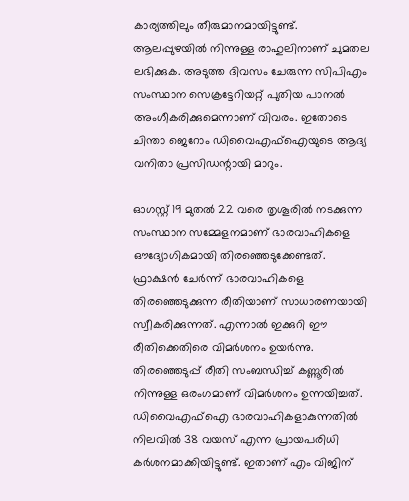കാര്യത്തിലും തീരുമാനമായിട്ടുണ്ട്. ആലപ്പുഴയിൽ നിന്നുള്ള രാഹുലിനാണ് ചുമതല ലഭിക്കുക. അടുത്ത ദിവസം ചേരുന്ന സിപിഎം സംസ്ഥാന സെക്രട്ടേറിയറ്റ് പുതിയ പാനൽ അംഗീകരിക്കുമെന്നാണ് വിവരം. ഇതോടെ ചിന്താ ജെറോം ഡിവൈഎഫ്ഐയുടെ ആദ്യ വനിതാ പ്രസിഡന്റായി മാറും.

ഓഗസ്റ്റ് 19 മുതൽ 22 വരെ തൃശൂരിൽ നടക്കുന്ന സംസ്ഥാന സമ്മേളനമാണ് ഭാരവാഹികളെ ഔദ്യോഗികമായി തിരഞ്ഞെടുക്കേണ്ടത്. ഫ്രാക്ഷൻ ചേർന്ന് ഭാരവാഹികളെ തിരഞ്ഞെടുക്കുന്ന രീതിയാണ് സാധാരണയായി സ്വീകരിക്കുന്നത്. എന്നാൽ ഇക്കുറി ഈ രീതിക്കെതിരെ വിമർശനം ഉയർന്നു. തിരഞ്ഞെടുപ്പ് രീതി സംബന്ധിച്ച് കണ്ണൂരിൽ നിന്നുള്ള ഒരംഗമാണ് വിമർശനം ഉന്നയിച്ചത്.
ഡിവൈഎഫ്ഐ ഭാരവാഹികളാകുന്നതിൽ നിലവിൽ 38 വയസ് എന്ന പ്രായപരിധി കർശനമാക്കിയിട്ടുണ്ട്. ഇതാണ് എം വിജിന്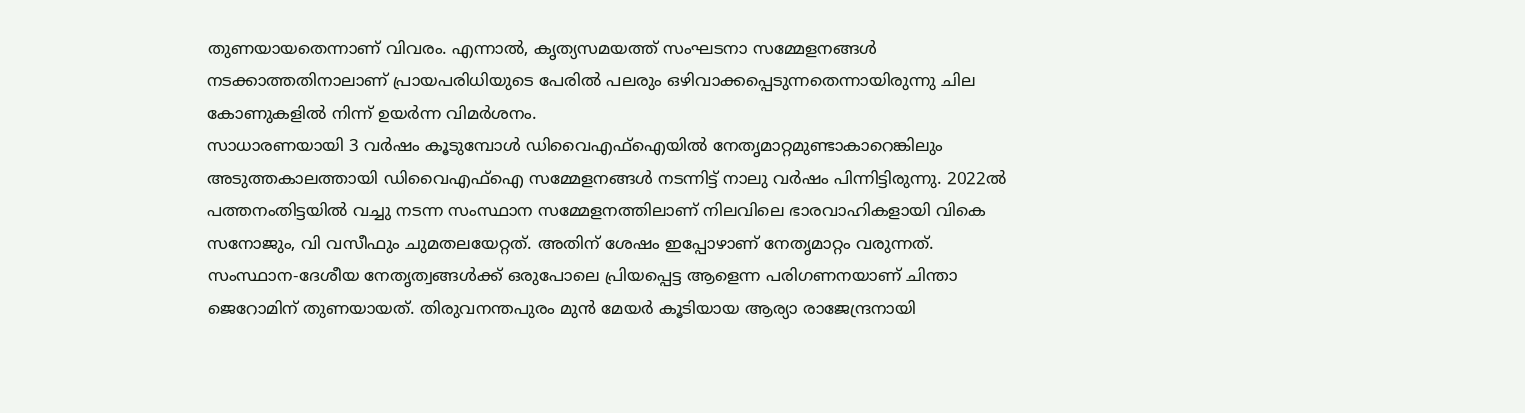തുണയായതെന്നാണ് വിവരം. എന്നാൽ, കൃത്യസമയത്ത് സംഘടനാ സമ്മേളനങ്ങൾ നടക്കാത്തതിനാലാണ് പ്രായപരിധിയുടെ പേരിൽ പലരും ഒഴിവാക്കപ്പെടുന്നതെന്നായിരുന്നു ചില കോണുകളിൽ നിന്ന് ഉയർന്ന വിമർശനം.
സാധാരണയായി 3 വർഷം കൂടുമ്പോൾ ഡിവൈഎഫ്ഐയിൽ നേതൃമാറ്റമുണ്ടാകാറെങ്കിലും അടുത്തകാലത്തായി ഡിവൈഎഫ്ഐ സമ്മേളനങ്ങൾ നടന്നിട്ട് നാലു വർഷം പിന്നിട്ടിരുന്നു. 2022ൽ പത്തനംതിട്ടയിൽ വച്ചു നടന്ന സംസ്ഥാന സമ്മേളനത്തിലാണ് നിലവിലെ ഭാരവാഹികളായി വികെ സനോജും, വി വസീഫും ചുമതലയേറ്റത്. അതിന് ശേഷം ഇപ്പോഴാണ് നേതൃമാറ്റം വരുന്നത്.
സംസ്ഥാന-ദേശീയ നേതൃത്വങ്ങൾക്ക് ഒരുപോലെ പ്രിയപ്പെട്ട ആളെന്ന പരിഗണനയാണ് ചിന്താ ജെറോമിന് തുണയായത്. തിരുവനന്തപുരം മുൻ മേയർ കൂടിയായ ആര്യാ രാജേന്ദ്രനായി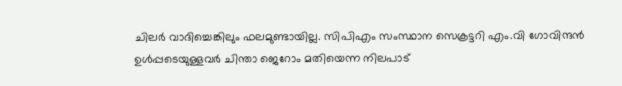ചിലർ വാദിച്ചെങ്കിലും ഫലമുണ്ടായില്ല. സിപിഎം സംസ്ഥാന സെക്രട്ടറി എം.വി ഗോവിന്ദൻ ഉൾപ്പടെയുള്ളവർ ചിന്താ ജെറോം മതിയെന്ന നിലപാട്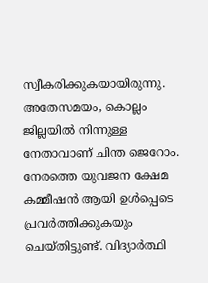സ്വീകരിക്കുകയായിരുന്നു.
അതേസമയം, കൊല്ലം ജില്ലയിൽ നിന്നുള്ള നേതാവാണ് ചിന്ത ജെറോം. നേരത്തെ യുവജന ക്ഷേമ കമ്മീഷൻ ആയി ഉൾപ്പെടെ പ്രവർത്തിക്കുകയും ചെയ്തിട്ടുണ്ട്. വിദ്യാർത്ഥി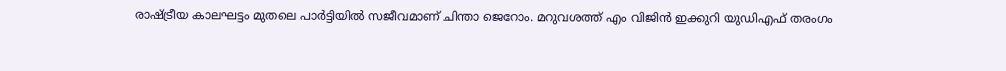രാഷ്ട്രീയ കാലഘട്ടം മുതലെ പാർട്ടിയിൽ സജീവമാണ് ചിന്താ ജെറോം. മറുവശത്ത് എം വിജിൻ ഇക്കുറി യുഡിഎഫ് തരംഗം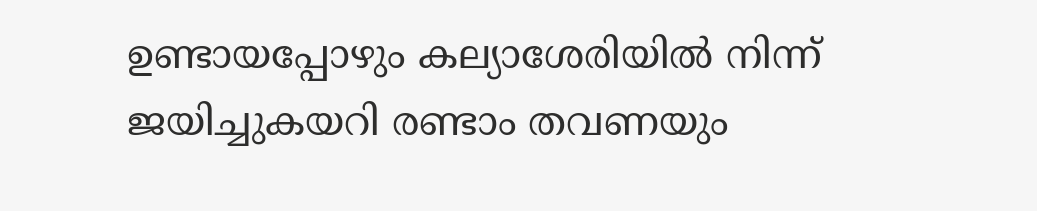ഉണ്ടായപ്പോഴും കല്യാശേരിയിൽ നിന്ന് ജയിച്ചുകയറി രണ്ടാം തവണയും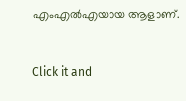എംഎൽഎയായ ആളാണ്.


Click it and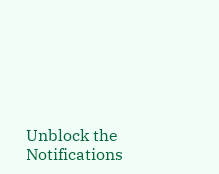Unblock the Notifications